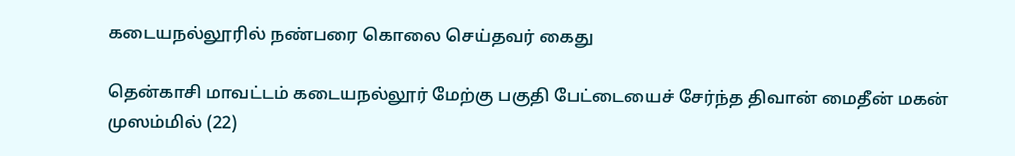கடையநல்லூரில் நண்பரை கொலை செய்தவர் கைது

தென்காசி மாவட்டம் கடையநல்லூர் மேற்கு பகுதி பேட்டையைச் சேர்ந்த திவான் மைதீன் மகன் முஸம்மில் (22)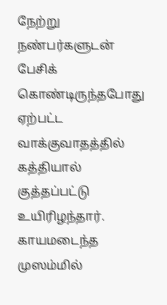நேற்று நண்பர்களுடன் பேசிக் கொண்டிருந்தபோது ஏற்பட்ட வாக்குவாதத்தில் கத்தியால் குத்தப்பட்டு உயிரிழந்தார். காயமடைந்த முஸம்மில்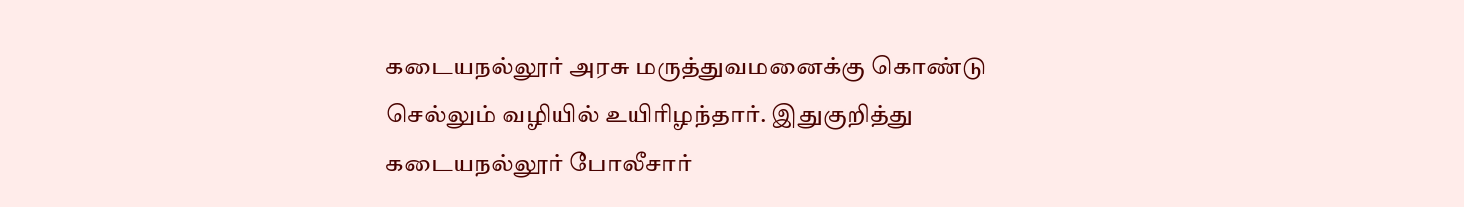கடையநல்லூர் அரசு மருத்துவமனைக்கு கொண்டு செல்லும் வழியில் உயிரிழந்தார். இதுகுறித்து கடையநல்லூர் போலீசார்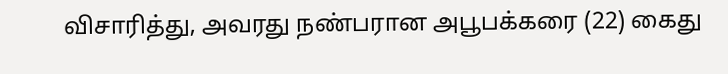விசாரித்து, அவரது நண்பரான அபூபக்கரை (22) கைது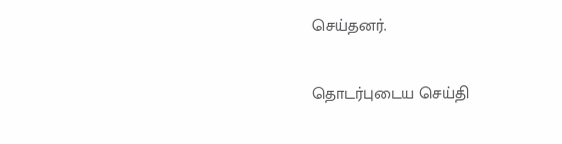செய்தனர்.

தொடர்புடைய செய்தி